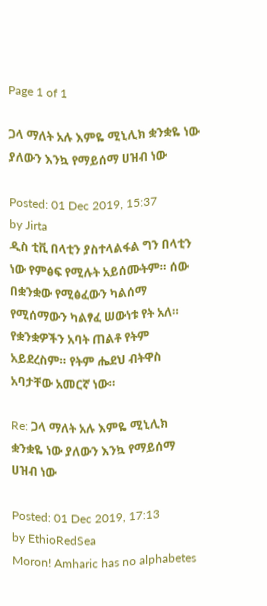Page 1 of 1

ጋላ ማለት አሉ እምዬ ሚኒሊክ ቋንቋዬ ነው ያለውን እንኳ የማይሰማ ሀዝብ ነው

Posted: 01 Dec 2019, 15:37
by Jirta
ዲስ ቲቪ በላቲን ያስተላልፋል ግን በላቲን ነው የምፅፍ የሚሉት አይሰሙትም። ሰው በቋንቋው የሚፅፈውን ካልሰማ የሚሰማውን ካልፃፈ ሠውነቱ የት አለ። የቋንቋዎችን አባት ጠልቶ የትም አይደረስም። የትም ሔደህ ብትዋስ አባታቸው አመርኛ ነው።

Re: ጋላ ማለት አሉ እምዬ ሚኒሊክ ቋንቋዬ ነው ያለውን እንኳ የማይሰማ ሀዝብ ነው

Posted: 01 Dec 2019, 17:13
by EthioRedSea
Moron! Amharic has no alphabetes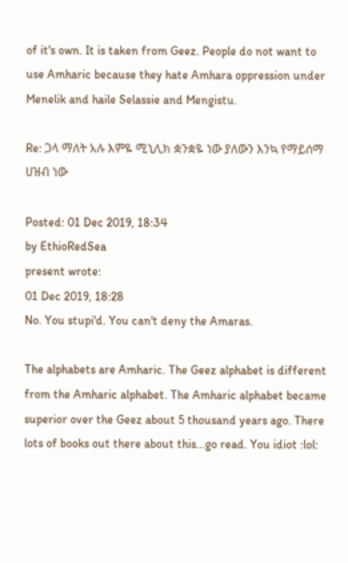of it's own. It is taken from Geez. People do not want to use Amharic because they hate Amhara oppression under Menelik and haile Selassie and Mengistu.

Re: ጋላ ማለት አሉ እምዬ ሚኒሊክ ቋንቋዬ ነው ያለውን እንኳ የማይሰማ ሀዝብ ነው

Posted: 01 Dec 2019, 18:34
by EthioRedSea
present wrote:
01 Dec 2019, 18:28
No. You stupi'd. You can't deny the Amaras.

The alphabets are Amharic. The Geez alphabet is different from the Amharic alphabet. The Amharic alphabet became superior over the Geez about 5 thousand years ago. There lots of books out there about this...go read. You idiot :lol: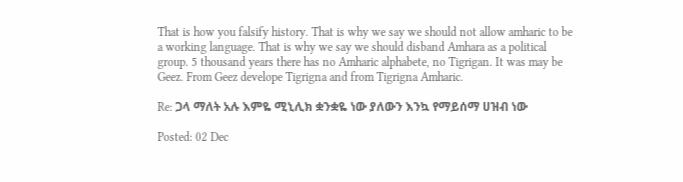That is how you falsify history. That is why we say we should not allow amharic to be a working language. That is why we say we should disband Amhara as a political group. 5 thousand years there has no Amharic alphabete, no Tigrigan. It was may be Geez. From Geez develope Tigrigna and from Tigrigna Amharic.

Re: ጋላ ማለት አሉ እምዬ ሚኒሊክ ቋንቋዬ ነው ያለውን እንኳ የማይሰማ ሀዝብ ነው

Posted: 02 Dec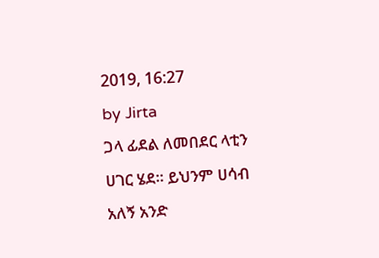2019, 16:27
by Jirta
ጋላ ፊደል ለመበደር ላቲን ሀገር ሄደ። ይህንም ሀሳብ አለኝ አንድ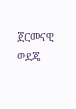ጀርመናዊ ወደጄ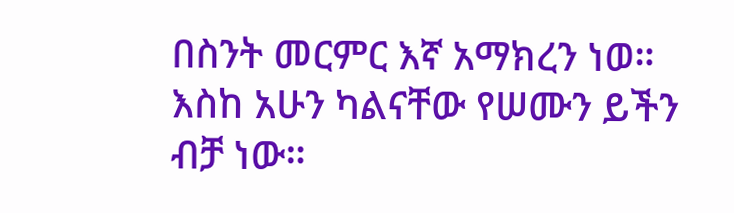በስንት መርምር እኛ አማክረን ነወ። እስከ አሁን ካልናቸው የሠሙን ይችን ብቻ ነው።